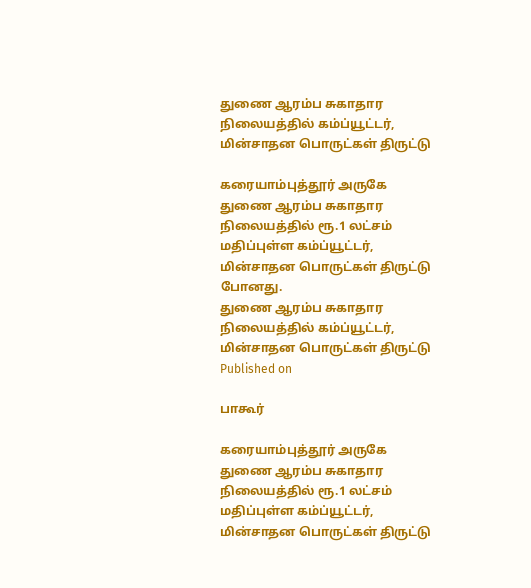துணை ஆரம்ப சுகாதார நிலையத்தில் கம்ப்யூட்டர், மின்சாதன பொருட்கள் திருட்டு

கரையாம்புத்தூர் அருகே துணை ஆரம்ப சுகாதார நிலையத்தில் ரூ.1 லட்சம் மதிப்புள்ள கம்ப்யூட்டர், மின்சாதன பொருட்கள் திருட்டு போனது.
துணை ஆரம்ப சுகாதார நிலையத்தில் கம்ப்யூட்டர், மின்சாதன பொருட்கள் திருட்டு
Published on

பாகூர்

கரையாம்புத்தூர் அருகே துணை ஆரம்ப சுகாதார நிலையத்தில் ரூ.1 லட்சம் மதிப்புள்ள கம்ப்யூட்டர், மின்சாதன பொருட்கள் திருட்டு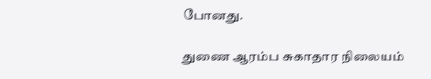போனது.

துணை ஆரம்ப சுகாதார நிலையம்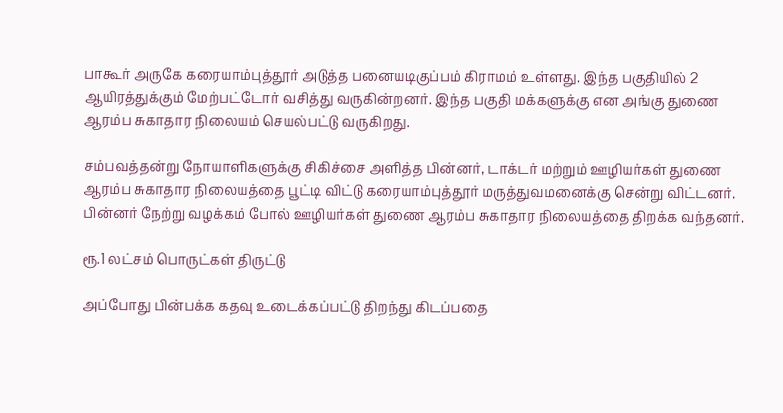பாகூர் அருகே கரையாம்புத்தூர் அடுத்த பனையடிகுப்பம் கிராமம் உள்ளது. இந்த பகுதியில் 2 ஆயிரத்துக்கும் மேற்பட்டோர் வசித்து வருகின்றனர். இந்த பகுதி மக்களுக்கு என அங்கு துணை ஆரம்ப சுகாதார நிலையம் செயல்பட்டு வருகிறது.

சம்பவத்தன்று நோயாளிகளுக்கு சிகிச்சை அளித்த பின்னர், டாக்டர் மற்றும் ஊழியர்கள் துணை ஆரம்ப சுகாதார நிலையத்தை பூட்டி விட்டு கரையாம்புத்தூர் மருத்துவமனைக்கு சென்று விட்டனர். பின்னர் நேற்று வழக்கம் போல் ஊழியர்கள் துணை ஆரம்ப சுகாதார நிலையத்தை திறக்க வந்தனர்.

ரூ.1 லட்சம் பொருட்கள் திருட்டு

அப்போது பின்பக்க கதவு உடைக்கப்பட்டு திறந்து கிடப்பதை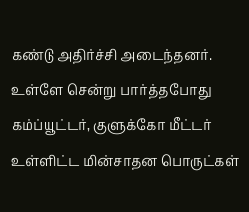கண்டு அதிர்ச்சி அடைந்தனர். உள்ளே சென்று பார்த்தபோது கம்ப்யூட்டர், குளுக்கோ மீட்டர் உள்ளிட்ட மின்சாதன பொருட்கள்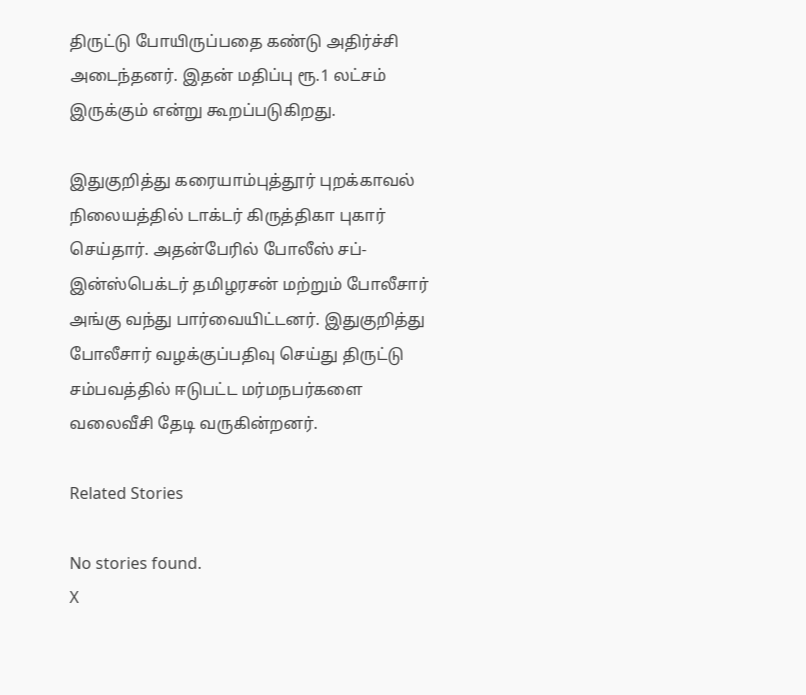திருட்டு போயிருப்பதை கண்டு அதிர்ச்சி அடைந்தனர். இதன் மதிப்பு ரூ.1 லட்சம் இருக்கும் என்று கூறப்படுகிறது.

இதுகுறித்து கரையாம்புத்தூர் புறக்காவல் நிலையத்தில் டாக்டர் கிருத்திகா புகார் செய்தார். அதன்பேரில் போலீஸ் சப்-இன்ஸ்பெக்டர் தமிழரசன் மற்றும் போலீசார் அங்கு வந்து பார்வையிட்டனர். இதுகுறித்து போலீசார் வழக்குப்பதிவு செய்து திருட்டு சம்பவத்தில் ஈடுபட்ட மர்மநபர்களை வலைவீசி தேடி வருகின்றனர்.

Related Stories

No stories found.
X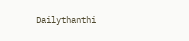Dailythanthi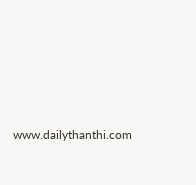www.dailythanthi.com